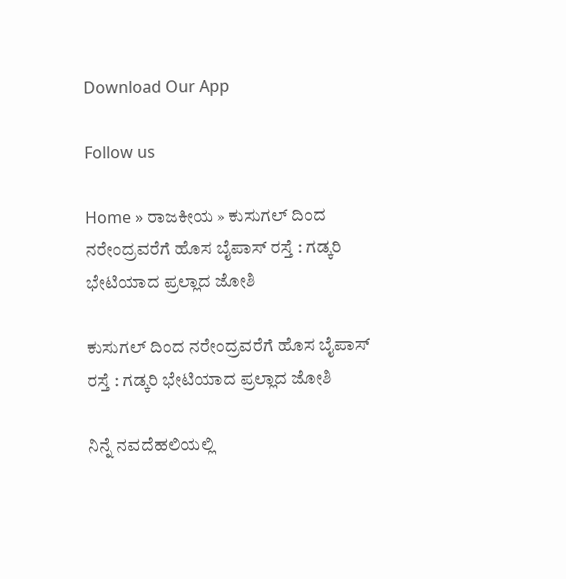Download Our App

Follow us

Home » ರಾಜಕೀಯ » ಕುಸುಗಲ್ ದಿಂದ ನರೇಂದ್ರವರೆಗೆ ಹೊಸ ಬೈಪಾಸ್ ರಸ್ತೆ : ಗಡ್ಕರಿ ಭೇಟಿಯಾದ ಪ್ರಲ್ಲಾದ ಜೋಶಿ

ಕುಸುಗಲ್ ದಿಂದ ನರೇಂದ್ರವರೆಗೆ ಹೊಸ ಬೈಪಾಸ್ ರಸ್ತೆ : ಗಡ್ಕರಿ ಭೇಟಿಯಾದ ಪ್ರಲ್ಲಾದ ಜೋಶಿ

ನಿನ್ನೆ ನವದೆಹಲಿಯಲ್ಲಿ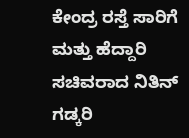ಕೇಂದ್ರ ರಸ್ತೆ ಸಾರಿಗೆ ಮತ್ತು ಹೆದ್ದಾರಿ ಸಚಿವರಾದ ನಿತಿನ್ ಗಡ್ಕರಿ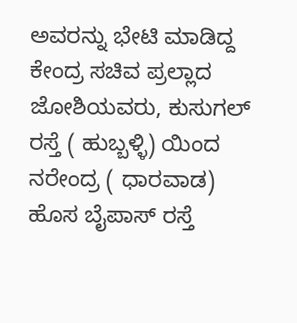ಅವರನ್ನು ಭೇಟಿ ಮಾಡಿದ್ದ ಕೇಂದ್ರ ಸಚಿವ ಪ್ರಲ್ಲಾದ ಜೋಶಿಯವರು, ಕುಸುಗಲ್ ರಸ್ತೆ ( ಹುಬ್ಬಳ್ಳಿ) ಯಿಂದ ನರೇಂದ್ರ ( ಧಾರವಾಡ) ಹೊಸ ಬೈಪಾಸ್ ರಸ್ತೆ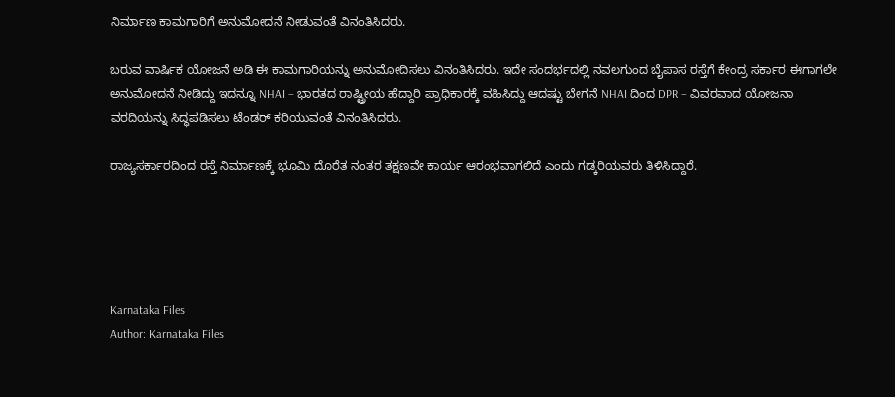ನಿರ್ಮಾಣ ಕಾಮಗಾರಿಗೆ ಅನುಮೋದನೆ ನೀಡುವಂತೆ ವಿನಂತಿಸಿದರು.

ಬರುವ ವಾರ್ಷಿಕ ಯೋಜನೆ ಅಡಿ ಈ ಕಾಮಗಾರಿಯನ್ನು ಅನುಮೋದಿಸಲು ವಿನಂತಿಸಿದರು. ಇದೇ ಸಂದರ್ಭದಲ್ಲಿ ನವಲಗುಂದ ಬೈಪಾಸ ರಸ್ತೆಗೆ ಕೇಂದ್ರ ಸರ್ಕಾರ ಈಗಾಗಲೇ ಅನುಮೋದನೆ ನೀಡಿದ್ದು ಇದನ್ನೂ NHAI – ಭಾರತದ ರಾಷ್ಟ್ರೀಯ ಹೆದ್ದಾರಿ ಪ್ರಾಧಿಕಾರಕ್ಕೆ ವಹಿಸಿದ್ದು ಆದಷ್ಟು ಬೇಗನೆ NHAI ದಿಂದ DPR – ವಿವರವಾದ ಯೋಜನಾ ವರದಿಯನ್ನು ಸಿದ್ಧಪಡಿಸಲು ಟೆಂಡರ್ ಕರಿಯುವಂತೆ ವಿನಂತಿಸಿದರು.

ರಾಜ್ಯಸರ್ಕಾರದಿಂದ ರಸ್ತೆ ನಿರ್ಮಾಣಕ್ಕೆ ಭೂಮಿ ದೊರೆತ ನಂತರ ತಕ್ಷಣವೇ ಕಾರ್ಯ ಆರಂಭವಾಗಲಿದೆ ಎಂದು ಗಡ್ಕರಿಯವರು ತಿಳಿಸಿದ್ದಾರೆ.





Karnataka Files
Author: Karnataka Files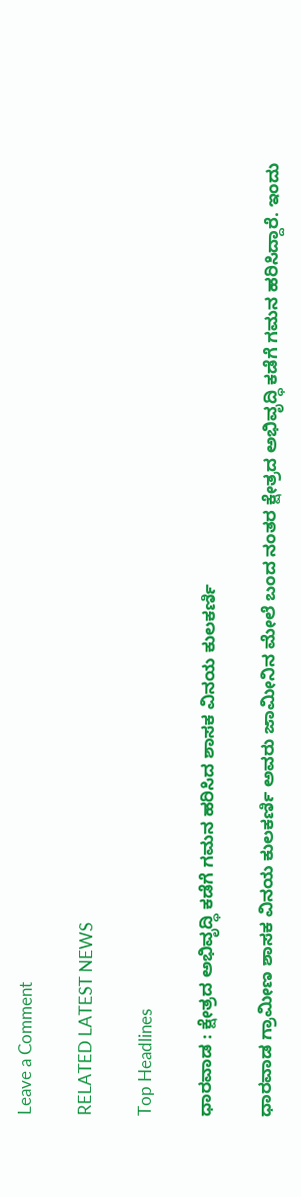Leave a Comment

RELATED LATEST NEWS

Top Headlines

ಧಾರವಾಡ : ಕ್ಷೇತ್ರದ ಅಭಿವೃದ್ಧಿ ಕಡೆಗೆ ಗಮನ ಹರಿಸಿದ ಶಾಸಕ ವಿನಯ ಕುಲಕರ್ಣಿ

ಧಾರವಾಡ ಗ್ರಾಮೀಣ ಶಾಸಕ ವಿನಯ ಕುಲಕರ್ಣಿ ಅವರು ಜಾಮೀನಿನ ಮೇಲೆ ಬಂದ ನಂತರ ಕ್ಷೇತ್ರದ ಅಭಿವೃದ್ಧಿ ಕಡೆಗೆ ಗಮನ ಹರಿಸಿದ್ದಾರೆ. ಇಂದು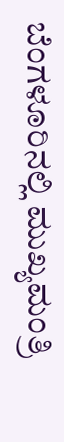ಬೆಂಗಳೂರಿನಲ್ಲಿ ಮುಖ್ಯಮಂತ್ರಿ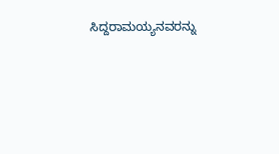ಸಿದ್ದರಾಮಯ್ಯನವರನ್ನು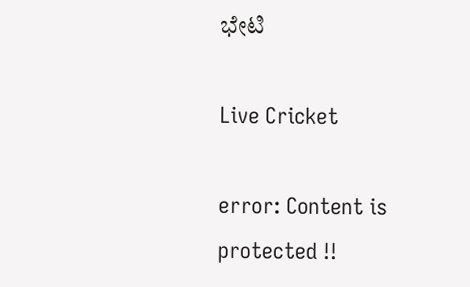ಭೇಟಿ

Live Cricket

error: Content is protected !!